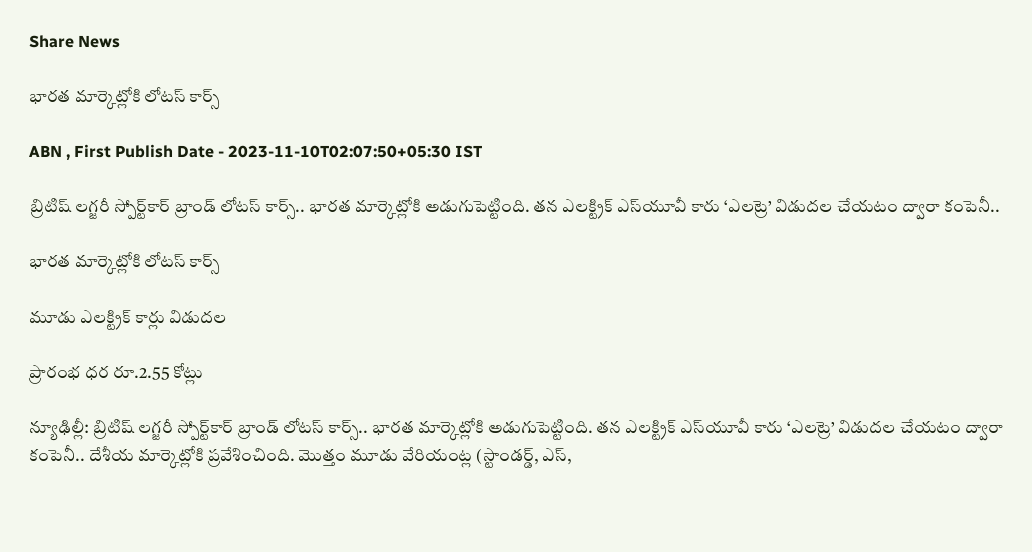Share News

భారత మార్కెట్లోకి లోటస్‌ కార్స్‌

ABN , First Publish Date - 2023-11-10T02:07:50+05:30 IST

బ్రిటిష్‌ లగ్జరీ స్పోర్ట్‌కార్‌ బ్రాండ్‌ లోటస్‌ కార్స్‌.. భారత మార్కెట్లోకి అడుగుపెట్టింది. తన ఎలక్ట్రిక్‌ ఎస్‌యూవీ కారు ‘ఎలట్రె’ విడుదల చేయటం ద్వారా కంపెనీ..

భారత మార్కెట్లోకి లోటస్‌ కార్స్‌

మూడు ఎలక్ట్రిక్‌ కార్లు విడుదల

ప్రారంభ ధర రూ.2.55 కోట్లు

న్యూఢిల్లీ: బ్రిటిష్‌ లగ్జరీ స్పోర్ట్‌కార్‌ బ్రాండ్‌ లోటస్‌ కార్స్‌.. భారత మార్కెట్లోకి అడుగుపెట్టింది. తన ఎలక్ట్రిక్‌ ఎస్‌యూవీ కారు ‘ఎలట్రె’ విడుదల చేయటం ద్వారా కంపెనీ.. దేశీయ మార్కెట్లోకి ప్రవేశించింది. మొత్తం మూడు వేరియంట్ల (స్టాండర్డ్‌, ఎస్‌,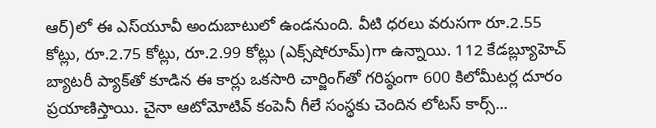ఆర్‌)లో ఈ ఎస్‌యూవీ అందుబాటులో ఉండనుంది. వీటి ధరలు వరుసగా రూ.2.55 కోట్లు, రూ.2.75 కోట్లు, రూ.2.99 కోట్లు (ఎక్స్‌షోరూమ్‌)గా ఉన్నాయి. 112 కేడబ్ల్యూహెచ్‌ బ్యాటరీ ప్యాక్‌తో కూడిన ఈ కార్లు ఒకసారి చార్జింగ్‌తో గరిష్ఠంగా 600 కిలోమీటర్ల దూరం ప్రయాణిస్తాయి. చైనా ఆటోమోటివ్‌ కంపెనీ గీలే సంస్థకు చెందిన లోటస్‌ కార్స్‌...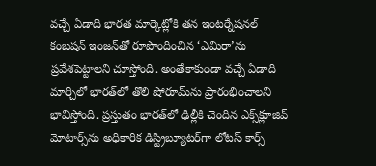వచ్చే ఏడాది భారత మార్కెట్లోకి తన ఇంటర్నేషనల్‌ కంబషన్‌ ఇంజన్‌తో రూపొందించిన ‘ఎమిరా’ను ప్రవేశపెట్టాలని చూస్తోంది. అంతేకాకుండా వచ్చే ఏడాది మార్చిలో భారత్‌లో తొలి షోరూమ్‌ను ప్రారంభించాలని భావిస్తోంది. ప్రస్తుతం భారత్‌లో ఢిల్లీకి చెందిన ఎక్స్‌క్లూజివ్‌ మోటార్స్‌ను అధికారిక డిస్ట్రిబ్యూటర్‌గా లోటస్‌ కార్స్‌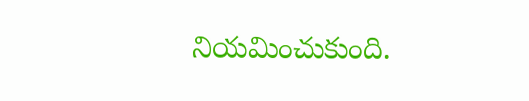నియమించుకుంది.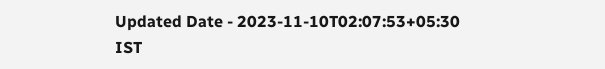Updated Date - 2023-11-10T02:07:53+05:30 IST